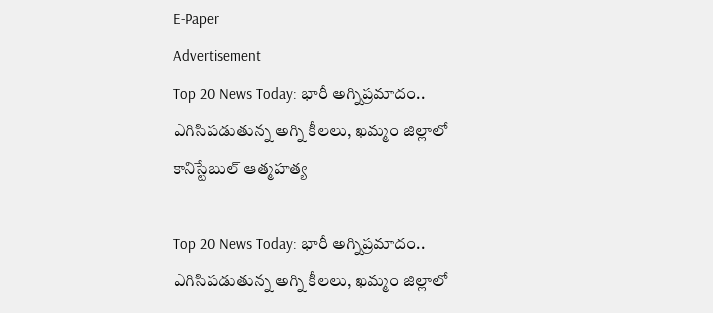E-Paper
Advertisement
Top 20 News Today: భారీ అగ్నిప్రమాదం.. ఎగిసిపడుతున్న అగ్ని కీలలు, ఖమ్మం జిల్లాలో కానిస్టేబుల్ ఆత్మహత్య

Top 20 News Today: భారీ అగ్నిప్రమాదం.. ఎగిసిపడుతున్న అగ్ని కీలలు, ఖమ్మం జిల్లాలో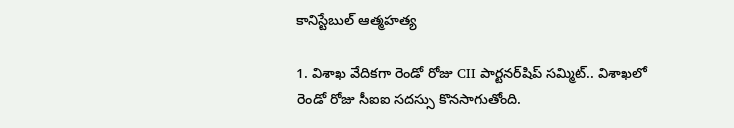కానిస్టేబుల్ ఆత్మహత్య

1. విశాఖ వేదికగా రెండో రోజు CII పార్టనర్‌షిప్ సమ్మిట్.. విశాఖలో రెండో రోజు సీఐఐ సదస్సు కొనసాగుతోంది.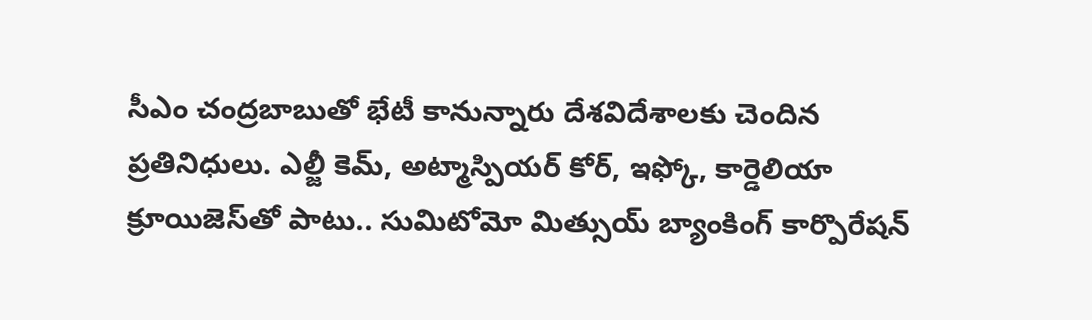సీఎం చంద్రబాబుతో భేటీ కానున్నారు దేశవిదేశాలకు చెందిన ప్రతినిధులు. ఎల్జీ కెమ్, అట్మాస్పియర్ కోర్, ఇఫ్కో, కార్డెలియా క్రూయిజెస్‌తో పాటు.. సుమిటోమో మిత్సుయ్ బ్యాంకింగ్ కార్పొరేషన్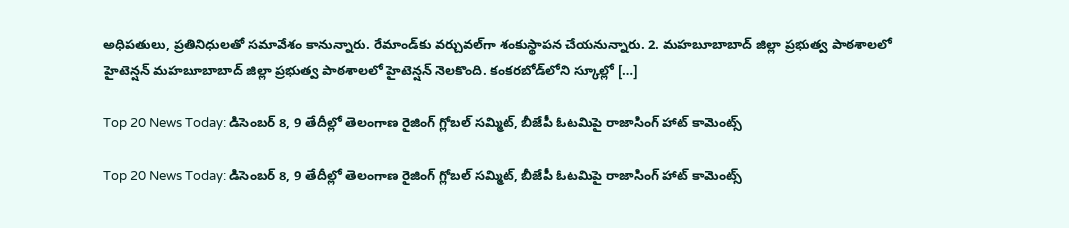అధిపతులు, ప్రతినిధులతో సమావేశం కానున్నారు. రేమాండ్‌కు వర్చువల్‌గా శంకుస్థాపన చేయనున్నారు. 2. మహబూబాబాద్ జిల్లా ప్రభుత్వ పాఠశాలలో హైటెన్షన్ మహబూబాబాద్ జిల్లా ప్రభుత్వ పాఠశాలలో హైటెన్షన్ నెలకొంది. కంకరబోడ్‌లోని స్కూల్లో […]

Top 20 News Today: డిసెంబర్ 8, 9 తేదీల్లో తెలంగాణ రైజింగ్ గ్లోబల్ సమ్మిట్, బీజేపీ ఓటమిపై రాజాసింగ్ హాట్ కామెంట్స్

Top 20 News Today: డిసెంబర్ 8, 9 తేదీల్లో తెలంగాణ రైజింగ్ గ్లోబల్ సమ్మిట్, బీజేపీ ఓటమిపై రాజాసింగ్ హాట్ కామెంట్స్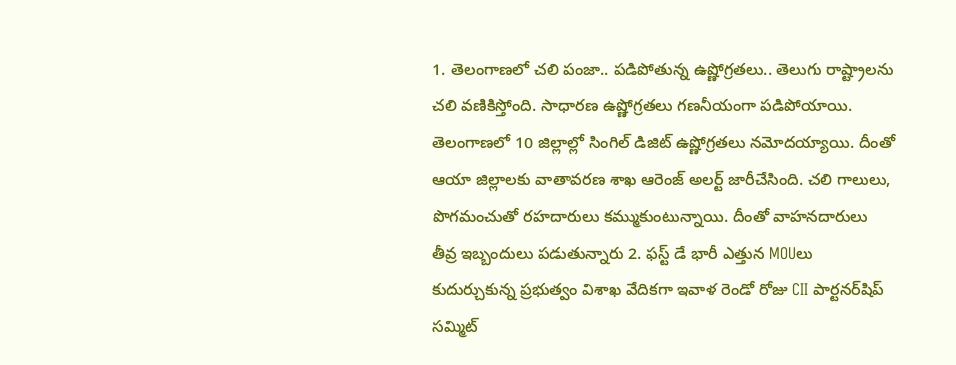1. తెలంగాణలో చలి పంజా.. పడిపోతున్న ఉష్ణోగ్రతలు.. తెలుగు రాష్ట్రాలను చ‌లి వ‌ణికిస్తోంది. సాధారణ ఉష్ణోగ్రతలు గణనీయంగా పడిపోయాయి. తెలంగాణలో 10 జిల్లాల్లో సింగిల్‌ డిజిట్‌ ఉష్ణోగ్రతలు నమోదయ్యాయి. దీంతో ఆయా జిల్లాలకు వాతావరణ శాఖ ఆరెంజ్‌ అలర్ట్‌ జారీచేసింది. చలి గాలులు, పొగమంచుతో రహదారులు కమ్ముకుంటున్నాయి. దీంతో వాహనదారులు తీవ్ర ఇబ్బందులు పడుతున్నారు 2. ఫస్ట్ డే భారీ ఎత్తున MOUలు కుదుర్చుకున్న ప్రభుత్వం విశాఖ వేదికగా ఇవాళ రెండో రోజు CII పార్టనర్‌షిప్ సమ్మిట్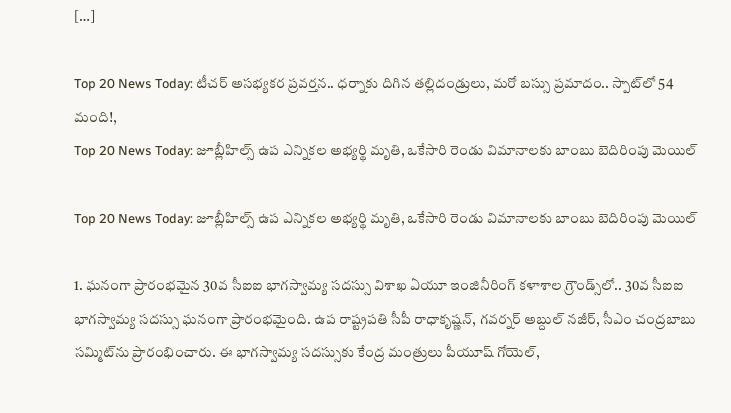[…]

Top 20 News Today: టీచర్ అసభ్యకర ప్రవర్తన.. ధర్నాకు దిగిన తల్లిదండ్రులు, మరో బస్సు ప్రమాదం.. స్పాట్‌లో 54 మంది!,
Top 20 News Today: జూబ్లీహిల్స్ ఉప ఎన్నికల అభ్యర్థి మృతి, ఒకేసారి రెండు విమానాలకు బాంబు బెదిరింపు మెయిల్

Top 20 News Today: జూబ్లీహిల్స్ ఉప ఎన్నికల అభ్యర్థి మృతి, ఒకేసారి రెండు విమానాలకు బాంబు బెదిరింపు మెయిల్

1. ఘనంగా ప్రారంభమైన 30వ సీఐఐ భాగస్వామ్య సదస్సు విశాఖ ఏయూ ఇంజినీరింగ్ కళాశాల గ్రౌండ్స్‌లో.. 30వ సీఐఐ భాగస్వామ్య సదస్సు ఘనంగా ప్రారంభమైంది. ఉప రాష్ట్రపతి సీపీ రాధాకృష్ణన్, గవర్నర్ అబ్దుల్ నజీర్, సీఎం చంద్రబాబు సమ్మిట్‌ను ప్రారంభించారు. ఈ భాగస్వామ్య సదస్సుకు కేంద్ర మంత్రులు పీయూష్ గోయెల్,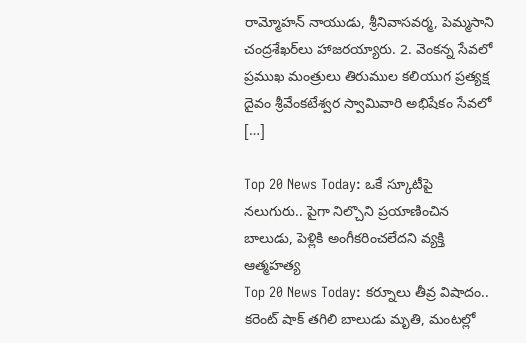రామ్మోహన్ నాయుడు, శ్రీనివాసవర్మ, పెమ్మసాని చంద్రశేఖర్‌లు హాజరయ్యారు. 2. వెంకన్న సేవలో ప్రముఖ మంత్రులు తిరుముల కలియుగ ప్రత్యక్ష దైవం శ్రీవేంకటేశ్వర స్వామివారి అభిషేకం సేవలో […]

Top 20 News Today: ఒకే స్కూటీపై నలుగురు.. పైగా నిల్చొని ప్రయాణించిన బాలుడు, పెళ్లికి అంగీకరించలేదని వ్యక్తి ఆత్మహత్య
Top 20 News Today: కర్నూలు తీవ్ర విషాదం.. కరెంట్ షాక్ తగిలి బాలుడు మృతి, మంటల్లో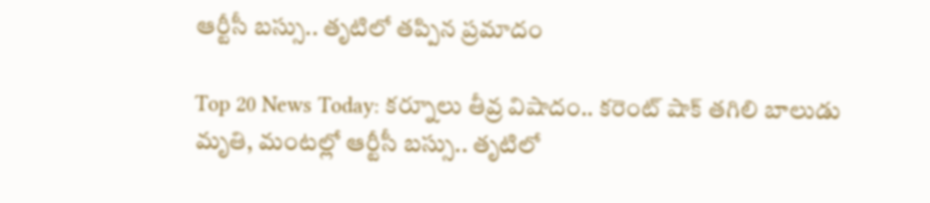ఆర్టీసీ బస్సు.. తృటిలో తప్పిన ప్రమాదం

Top 20 News Today: కర్నూలు తీవ్ర విషాదం.. కరెంట్ షాక్ తగిలి బాలుడు మృతి, మంటల్లో ఆర్టీసీ బస్సు.. తృటిలో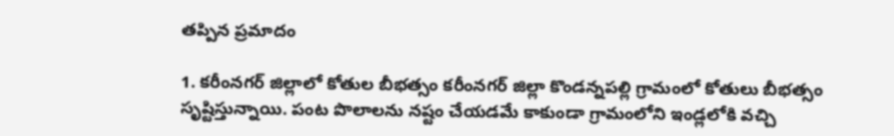తప్పిన ప్రమాదం

1. కరీంనగర్‌ జిల్లాలో కోతుల బీభత్సం కరీంనగర్ జిల్లా కొండన్నపల్లి గ్రామంలో కోతులు బీభత్సం సృష్టిస్తున్నాయి. పంట పొలాలను నష్టం చేయడమే కాకుండా గ్రామంలోని ఇండ్లలోకి వచ్చి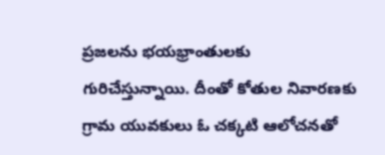ప్రజలను భయభ్రాంతులకు గురిచేస్తున్నాయి. దీంతో కోతుల నివారణకు గ్రామ యువకులు ఓ చక్కటి ఆలోచనతో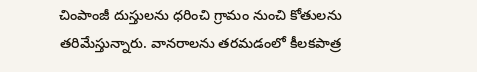చింపాంజీ దుస్తులను ధరించి గ్రామం నుంచి కోతులను తరిమేస్తున్నారు. వానరాలను తరమడంలో కీలకపాత్ర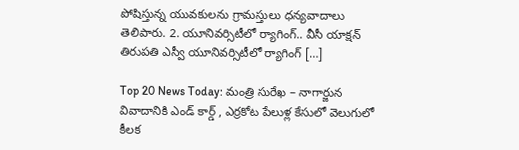పోషిస్తున్న యువకులను గ్రామస్తులు ధన్యవాదాలు తెలిపారు. 2. యూనివర్సిటీలో ర్యాగింగ్‌.. వీసీ యాక్షన్‌ తిరుపతి ఎస్వీ యూనివర్సిటీలో ర్యాగింగ్‌ […]

Top 20 News Today: మంత్రి సురేఖ – నాగార్జున వివాదానికి ఎండ్ కార్డ్ , ఎర్రకోట పేలుళ్ల కేసులో వెలుగులో కీలక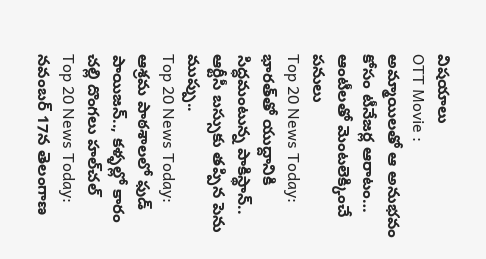విషయాలు
OTT Movie : అమ్మాయిలతో ఆ అనుభవం కోసం టీనేజర్ల ఆరాటం… ఆంటీలతో మెంటలెక్కించే పనులు
Top 20 News Today: భారత్‌‌తో యుద్దానికి సిద్ధమంటున్న పాకిస్థాన్.. ఆర్టీసీ బస్సుకు తప్పిన పెను ముప్పు..
Top 20 News Today: ఆశ్రమ పాఠశాలలో ఫుడ్ పాయిజన్.., కళ్ళల్లో కారం చల్లి దొంగలు హల్‌చల్
Top 20 News Today: నవంబర్ 17న తెలంగాణ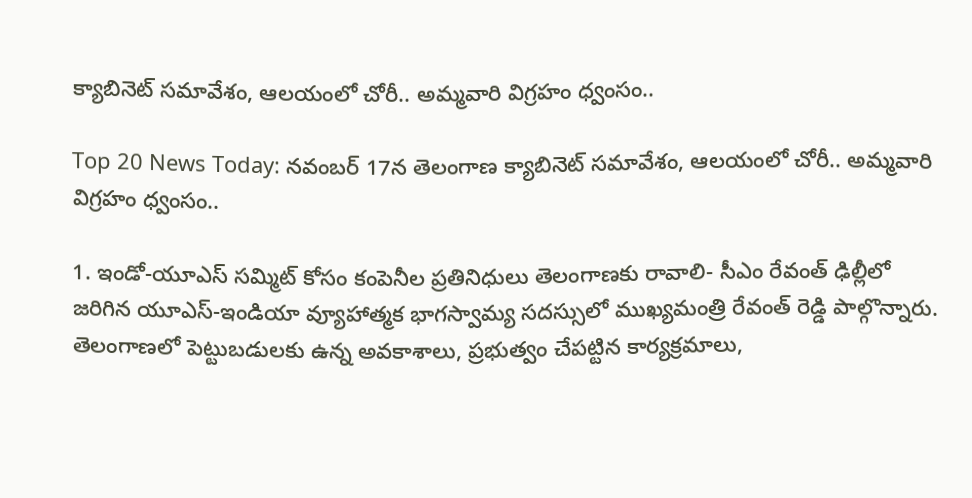క్యాబినెట్ సమావేశం, ఆలయంలో చోరీ.. అమ్మవారి విగ్రహం ధ్వంసం..

Top 20 News Today: నవంబర్ 17న తెలంగాణ క్యాబినెట్ సమావేశం, ఆలయంలో చోరీ.. అమ్మవారి విగ్రహం ధ్వంసం..

1. ఇండో-యూఎస్ సమ్మిట్‌ కోసం కంపెనీల ప్రతినిధులు తెలంగాణకు రావాలి- సీఎం రేవంత్ ఢిల్లీలో జరిగిన యూఎస్‌-ఇండియా వ్యూహాత్మక భాగస్వామ్య సదస్సులో ముఖ్యమంత్రి రేవంత్ రెడ్డి పాల్గొన్నారు. తెలంగాణలో పెట్టుబడులకు ఉన్న అవకాశాలు, ప్రభుత్వం చేపట్టిన కార్యక్రమాలు,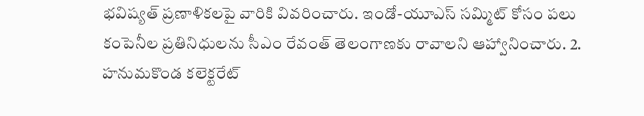భవిష్యత్ ప్రణాళికలపై వారికి వివరించారు. ఇండో-యూఎస్ సమ్మిట్‌ కోసం పలు కంపెనీల ప్రతినిధులను సీఎం రేవంత్ తెలంగాణకు రావాలని ఆహ్వానించారు. 2. హనుమకొండ కలెక్టరేట్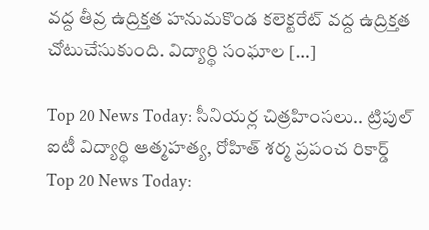వద్ద తీవ్ర ఉద్రిక్తత హనుమకొండ కలెక్టరేట్ వద్ద ఉద్రిక్తత చోటుచేసుకుంది. విద్యార్థి సంఘాల […]

Top 20 News Today: సీనియర్ల చిత్రహింసలు.. ట్రిపుల్ ఐటీ విద్యార్థి ఆత్మహత్య, రోహిత్ శర్మ ప్రపంచ రికార్డ్
Top 20 News Today: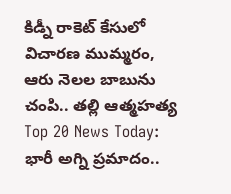కిడ్నీ రాకెట్ కేసులో విచారణ ముమ్మరం, ఆరు నెలల బాబును చంపి.. తల్లి ఆత్మహత్య
Top 20 News Today: భారీ అగ్ని ప్రమాదం..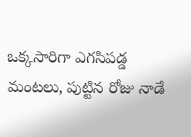ఒక్కసారిగా ఎగసిపడ్డ మంటలు, పుట్టిన రోజు నాడే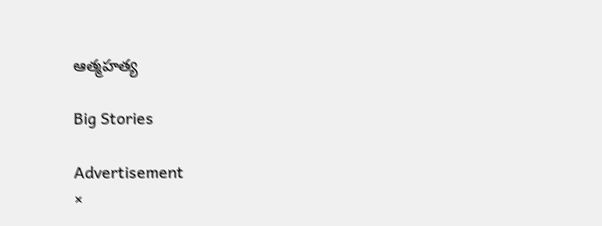ఆత్మహత్య

Big Stories

Advertisement
×